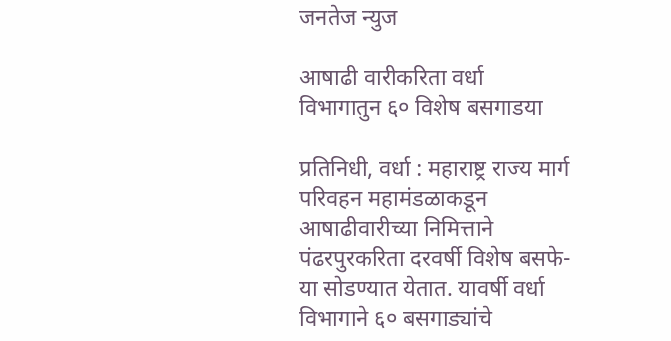जनतेज न्युज

आषाढी वारीकरिता वर्धा विभागातुन ६० विशेष बसगाडया

प्रतिनिधी, वर्धा : महाराष्ट्र राज्य मार्ग परिवहन महामंडळाकडून आषाढीवारीच्या निमित्ताने पंढरपुरकरिता दरवर्षी विशेष बसफे-या सोडण्यात येतात. यावर्षी वर्धा विभागाने ६० बसगाड्यांचे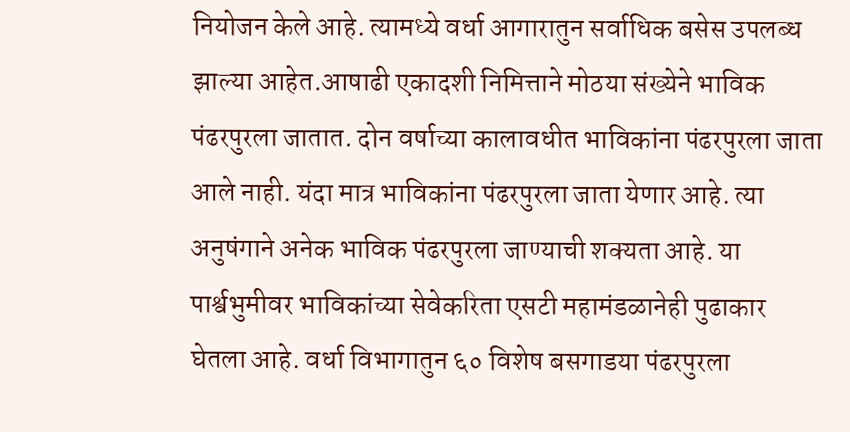नियोजन केले आहे. त्यामध्ये वर्धा आगारातुन सर्वाधिक बसेस उपलब्ध झाल्या आहेत.आषाढी एकादशी निमित्ताने मोठया संख्येने भाविक पंढरपुरला जातात. दोन वर्षाच्या कालावधीत भाविकांना पंढरपुरला जाता आले नाही. यंदा मात्र भाविकांना पंढरपुरला जाता येणार आहे. त्या अनुषंगाने अनेक भाविक पंढरपुरला जाण्याची शक्यता आहे. या पार्श्वभुमीवर भाविकांच्या सेवेकरिता एसटी महामंडळानेही पुढाकार घेतला आहे. वर्धा विभागातुन ६० विशेष बसगाडया पंढरपुरला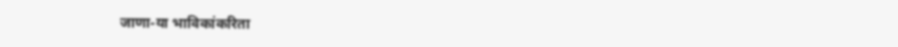जाणा-या भाविकांकरिता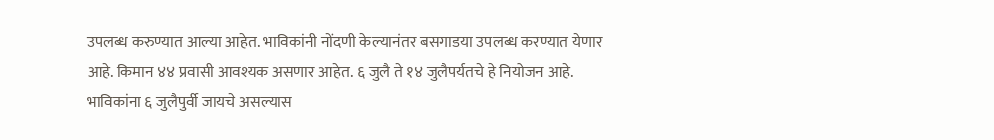उपलब्ध करुण्यात आल्या आहेत. भाविकांनी नोंदणी केल्यानंतर बसगाडया उपलब्ध करण्यात येणार आहे. किमान ४४ प्रवासी आवश्यक असणार आहेत. ६ जुलै ते १४ जुलैपर्यतचे हे नियोजन आहे. भाविकांना ६ जुलैपुर्वी जायचे असल्यास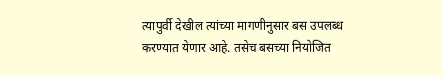त्यापुर्वी देखील त्यांच्या मागणीनुसार बस उपलब्ध करण्यात येणार आहे. तसेच बसच्या नियोजित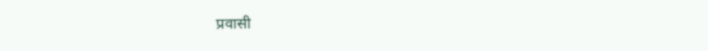प्रवासी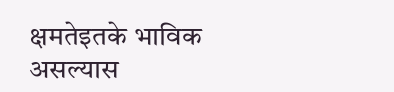क्षमतेइतके भाविक असल्यास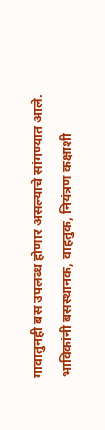गावातुनही बस उपलब्ध होणार असल्याचे सांगण्यात आले. भाविकांनी बसस्थानक, वाहतुक, नियंत्रण कक्षाशी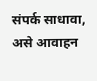संपर्क साधावा, असे आवाहन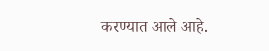करण्यात आले आहे.